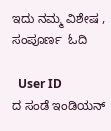ಇದು ನಮ್ಮ ವಿಶೇಷ , ಸಂಪೂರ್ಣ  ಓದಿ

  User ID
ದ ಸಂಡೆ ಇಂಡಿಯನ್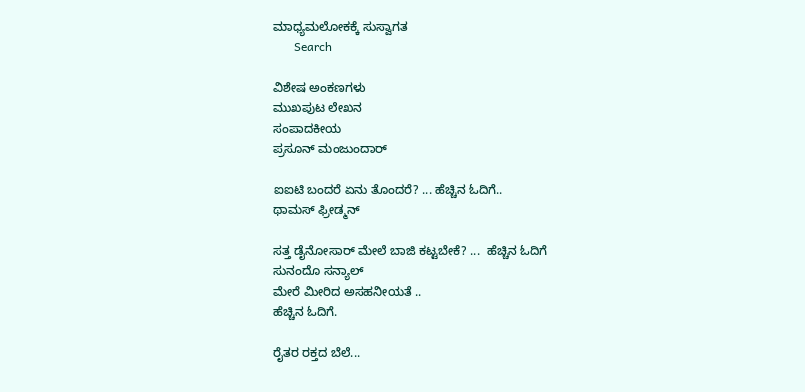ಮಾಧ್ಯಮಲೋಕಕ್ಕೆ ಸುಸ್ವಾಗತ
       Search

ವಿಶೇಷ ಅಂಕಣಗಳು
ಮುಖಪುಟ ಲೇಖನ
ಸಂಪಾದಕೀಯ
ಪ್ರಸೂನ್ ಮಂಜುಂದಾರ್

ಐಐಟಿ ಬಂದರೆ ಏನು ತೊಂದರೆ? ... ಹೆಚ್ಚಿನ ಓದಿಗೆ..
ಥಾಮಸ್ ಫ್ರೀಡ್ಮನ್

ಸತ್ತ ಡೈನೋಸಾರ್ ಮೇಲೆ ಬಾಜಿ ಕಟ್ಟಬೇಕೆ? ...  ಹೆಚ್ಚಿನ ಓದಿಗೆ
ಸುನಂದೊ ಸನ್ಯಾಲ್
ಮೇರೆ ಮೀರಿದ ಅಸಹನೀಯತೆ ..
ಹೆಚ್ಚಿನ ಓದಿಗೆ.

ರೈತರ ರಕ್ತದ ಬೆಲೆ...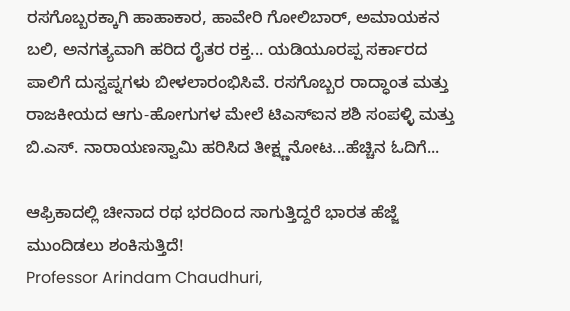ರಸಗೊಬ್ಬರಕ್ಕಾಗಿ ಹಾಹಾಕಾರ, ಹಾವೇರಿ ಗೋಲಿಬಾರ್, ಅಮಾಯಕನ ಬಲಿ, ಅನಗತ್ಯವಾಗಿ ಹರಿದ ರೈತರ ರಕ್ತ... ಯಡಿಯೂರಪ್ಪ ಸರ್ಕಾರದ ಪಾಲಿಗೆ ದುಸ್ವಪ್ನಗಳು ಬೀಳಲಾರಂಭಿಸಿವೆ. ರಸಗೊಬ್ಬರ ರಾದ್ಧಾಂತ ಮತ್ತು ರಾಜಕೀಯದ ಆಗು-ಹೋಗುಗಳ ಮೇಲೆ ಟಿಎಸ್‌ಐನ ಶಶಿ ಸಂಪಳ್ಳಿ ಮತ್ತು ಬಿ.ಎಸ್. ನಾರಾಯಣಸ್ವಾಮಿ ಹರಿಸಿದ ತೀಕ್ಷ್ಣನೋಟ...ಹೆಚ್ಚಿನ ಓದಿಗೆ...

ಆಫ್ರಿಕಾದಲ್ಲಿ ಚೀನಾದ ರಥ ಭರದಿಂದ ಸಾಗುತ್ತಿದ್ದರೆ ಭಾರತ ಹೆಜ್ಜೆ ಮುಂದಿಡಲು ಶಂಕಿಸುತ್ತಿದೆ!
Professor Arindam Chaudhuri,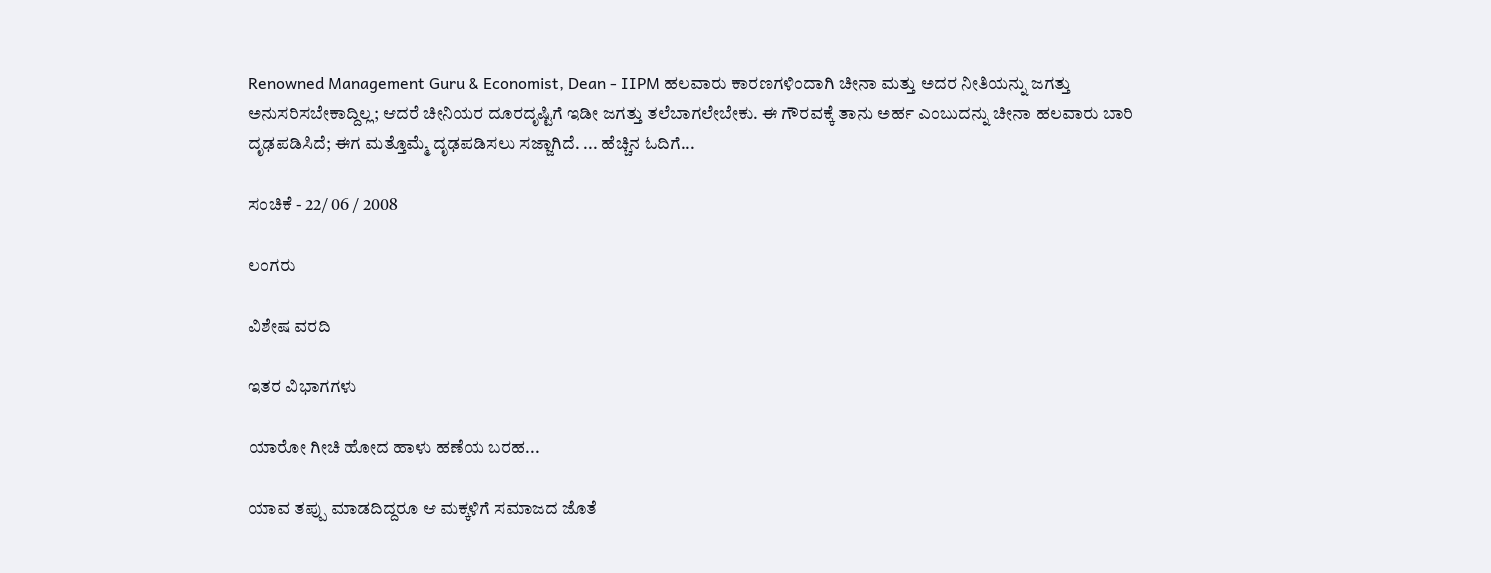Renowned Management Guru & Economist, Dean - IIPM ಹಲವಾರು ಕಾರಣಗಳಿಂದಾಗಿ ಚೀನಾ ಮತ್ತು ಅದರ ನೀತಿಯನ್ನು ಜಗತ್ತು ಅನುಸರಿಸಬೇಕಾದ್ದಿಲ್ಲ; ಆದರೆ ಚೀನಿಯರ ದೂರದೃಷ್ಟಿಗೆ ಇಡೀ ಜಗತ್ತು ತಲೆಬಾಗಲೇಬೇಕು. ಈ ಗೌರವಕ್ಕೆ ತಾನು ಅರ್ಹ ಎಂಬುದನ್ನು ಚೀನಾ ಹಲವಾರು ಬಾರಿ ದೃಢಪಡಿಸಿದೆ; ಈಗ ಮತ್ತೊಮ್ಮೆ ದೃಢಪಡಿಸಲು ಸಜ್ಜಾಗಿದೆ. ... ಹೆಚ್ಚಿನ ಓದಿಗೆ...

ಸಂಚಿಕೆ - 22/ 06 / 2008

ಲಂಗರು

ವಿಶೇಷ ವರದಿ

ಇತರ ವಿಭಾಗಗಳು

ಯಾರೋ ಗೀಚಿ ಹೋದ ಹಾಳು ಹಣೆಯ ಬರಹ...

ಯಾವ ತಪ್ಪು ಮಾಡದಿದ್ದರೂ ಆ ಮಕ್ಕಳಿಗೆ ಸಮಾಜದ ಜೊತೆ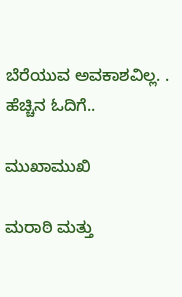ಬೆರೆಯುವ ಅವಕಾಶವಿಲ್ಲ. .  ಹೆಚ್ಚಿನ ಓದಿಗೆ..

ಮುಖಾಮುಖಿ

ಮರಾಠಿ ಮತ್ತು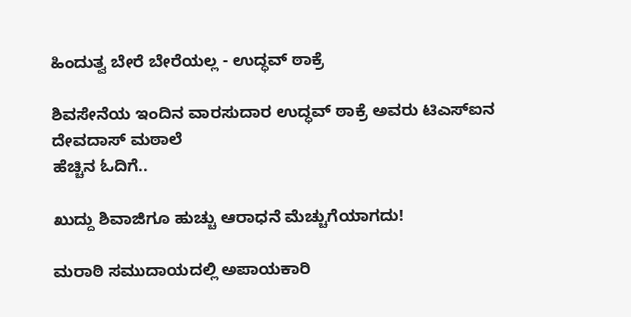ಹಿಂದುತ್ವ ಬೇರೆ ಬೇರೆಯಲ್ಲ - ಉದ್ಧವ್ ಠಾಕ್ರೆ

ಶಿವಸೇನೆಯ ಇಂದಿನ ವಾರಸುದಾರ ಉದ್ಧವ್ ಠಾಕ್ರೆ ಅವರು ಟಿಎಸ್‌ಐನ ದೇವದಾಸ್ ಮಠಾಲೆ
ಹೆಚ್ಚಿನ ಓದಿಗೆ..

ಖುದ್ದು ಶಿವಾಜಿಗೂ ಹುಚ್ಚು ಆರಾಧನೆ ಮೆಚ್ಚುಗೆಯಾಗದು!

ಮರಾಠಿ ಸಮುದಾಯದಲ್ಲಿ ಅಪಾಯಕಾರಿ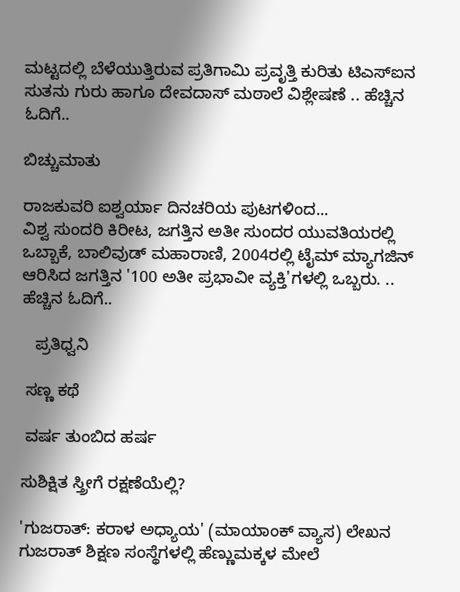ಮಟ್ಟದಲ್ಲಿ ಬೆಳೆಯುತ್ತಿರುವ ಪ್ರತಿಗಾಮಿ ಪ್ರವೃತ್ತಿ ಕುರಿತು ಟಿಎಸ್‌ಐನ ಸುತನು ಗುರು ಹಾಗೂ ದೇವದಾಸ್ ಮಠಾಲೆ ವಿಶ್ಲೇಷಣೆ .. ಹೆಚ್ಚಿನ ಓದಿಗೆ..

ಬಿಚ್ಚುಮಾತು

ರಾಜಕುವರಿ ಐಶ್ವರ್ಯಾ ದಿನಚರಿಯ ಪುಟಗಳಿಂದ...
ವಿಶ್ವ ಸುಂದರಿ ಕಿರೀಟ, ಜಗತ್ತಿನ ಅತೀ ಸುಂದರ ಯುವತಿಯರಲ್ಲಿ ಒಬ್ಬಾಕೆ, ಬಾಲಿವುಡ್ ಮಹಾರಾಣಿ, 2004ರಲ್ಲಿ ಟೈಮ್ ಮ್ಯಾಗಜಿನ್ ಆರಿಸಿದ ಜಗತ್ತಿನ '100 ಅತೀ ಪ್ರಭಾವೀ ವ್ಯಕ್ತಿ'ಗಳಲ್ಲಿ ಒಬ್ಬರು. .. ಹೆಚ್ಚಿನ ಓದಿಗೆ..

   ಪ್ರತಿಧ್ವನಿ

 ಸಣ್ಣ ಕಥೆ

 ವರ್ಷ ತುಂಬಿದ ಹರ್ಷ

ಸುಶಿಕ್ಷಿತ ಸ್ತ್ರೀಗೆ ರಕ್ಷಣೆಯೆಲ್ಲಿ?

'ಗುಜರಾತ್: ಕರಾಳ ಅಧ್ಯಾಯ' (ಮಾಯಾಂಕ್ ವ್ಯಾಸ) ಲೇಖನ ಗುಜರಾತ್ ಶಿಕ್ಷಣ ಸಂಸ್ಥೆಗಳಲ್ಲಿ ಹೆಣ್ಣುಮಕ್ಕಳ ಮೇಲೆ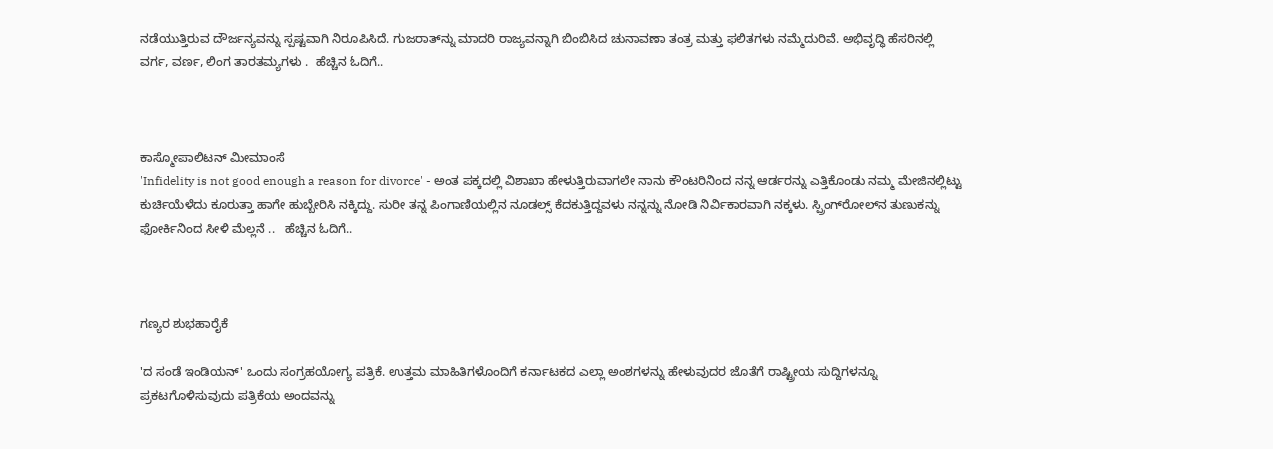ನಡೆಯುತ್ತಿರುವ ದೌರ್ಜನ್ಯವನ್ನು ಸ್ಪಷ್ಟವಾಗಿ ನಿರೂಪಿಸಿದೆ. ಗುಜರಾತ್‌ನ್ನು ಮಾದರಿ ರಾಜ್ಯವನ್ನಾಗಿ ಬಿಂಬಿಸಿದ ಚುನಾವಣಾ ತಂತ್ರ ಮತ್ತು ಫಲಿತಗಳು ನಮ್ಮೆದುರಿವೆ. ಅಭಿವೃದ್ಧಿ ಹೆಸರಿನಲ್ಲಿ ವರ್ಗ, ವರ್ಣ, ಲಿಂಗ ತಾರತಮ್ಯಗಳು .  ಹೆಚ್ಚಿನ ಓದಿಗೆ..



ಕಾಸ್ಮೋಪಾಲಿಟನ್ ಮೀಮಾಂಸೆ
'Infidelity is not good enough a reason for divorce' - ಅಂತ ಪಕ್ಕದಲ್ಲಿ ವಿಶಾಖಾ ಹೇಳುತ್ತಿರುವಾಗಲೇ ನಾನು ಕೌಂಟರಿನಿಂದ ನನ್ನ ಆರ್ಡರನ್ನು ಎತ್ತಿಕೊಂಡು ನಮ್ಮ ಮೇಜಿನಲ್ಲಿಟ್ಟು ಕುರ್ಚಿಯೆಳೆದು ಕೂರುತ್ತಾ ಹಾಗೇ ಹುಬ್ಬೇರಿಸಿ ನಕ್ಕಿದ್ದು. ಸುರೀ ತನ್ನ ಪಿಂಗಾಣಿಯಲ್ಲಿನ ನೂಡಲ್ಸ್ ಕೆದಕುತ್ತಿದ್ದವಳು ನನ್ನನ್ನು ನೋಡಿ ನಿರ್ವಿಕಾರವಾಗಿ ನಕ್ಕಳು. ಸ್ಪ್ರಿಂಗ್‌ರೋಲ್‌ನ ತುಣುಕನ್ನು ಫೋರ್ಕಿನಿಂದ ಸೀಳಿ ಮೆಲ್ಲನೆ ..   ಹೆಚ್ಚಿನ ಓದಿಗೆ..



ಗಣ್ಯರ ಶುಭಹಾರೈಕೆ

'ದ ಸಂಡೆ ಇಂಡಿಯನ್' ಒಂದು ಸಂಗ್ರಹಯೋಗ್ಯ ಪತ್ರಿಕೆ. ಉತ್ತಮ ಮಾಹಿತಿಗಳೊಂದಿಗೆ ಕರ್ನಾಟಕದ ಎಲ್ಲಾ ಅಂಶಗಳನ್ನು ಹೇಳುವುದರ ಜೊತೆಗೆ ರಾಷ್ಟ್ರೀಯ ಸುದ್ದಿಗಳನ್ನೂ ಪ್ರಕಟಗೊಳಿಸುವುದು ಪತ್ರಿಕೆಯ ಅಂದವನ್ನು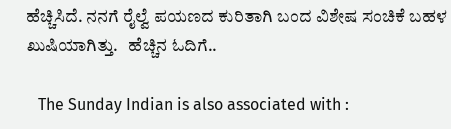ಹೆಚ್ಚಿಸಿದೆ. ನನಗೆ ರೈಲ್ವೆ ಪಯಣದ ಕುರಿತಾಗಿ ಬಂದ ವಿಶೇಷ ಸಂಚಿಕೆ ಬಹಳ ಖುಷಿಯಾಗಿತ್ತು.   ಹೆಚ್ಚಿನ ಓದಿಗೆ..

   The Sunday Indian is also associated with :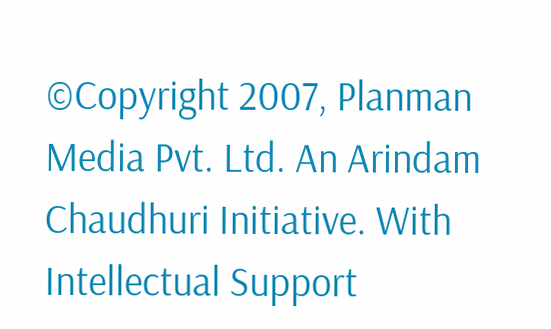©Copyright 2007, Planman Media Pvt. Ltd. An Arindam Chaudhuri Initiative. With Intellectual Support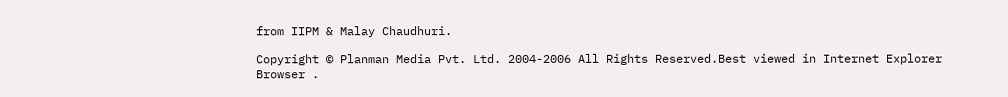from IIPM & Malay Chaudhuri.

Copyright © Planman Media Pvt. Ltd. 2004-2006 All Rights Reserved.Best viewed in Internet Explorer Browser .